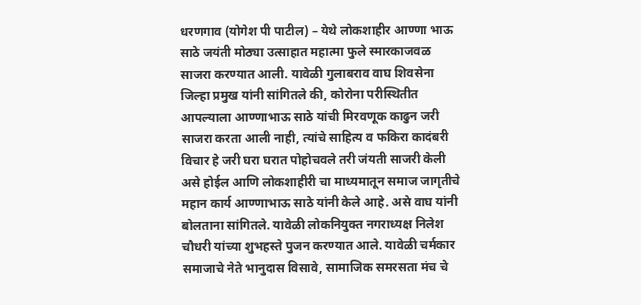धरणगाव (योगेश पी पाटील) – येथे लोकशाहीर आण्णा भाऊ साठे जयंती मोठ्या उत्साहात महात्मा फुले स्मारकाजवळ साजरा करण्यात आली. यावेळी गुलाबराव वाघ शिवसेना जिल्हा प्रमुख यांनी सांगितले की, कोरोना परीस्थितीत आपल्याला आण्णाभाऊ साठे यांची मिरवणूक काढुन जरी साजरा करता आली नाही, त्यांचे साहित्य व फकिरा कादंबरी विचार हे जरी घरा घरात पोहोचवले तरी जंयती साजरी केली असे होईल आणि लोकशाहीरी चा माध्यमातून समाज जागृतीचे महान कार्य आण्णाभाऊ साठे यांनी केले आहे. असे वाघ यांनी बोलताना सांगितले. यावेळी लोकनियुक्त नगराध्यक्ष निलेश चौधरी यांच्या शुभहस्ते पुजन करण्यात आले. यावेळी चर्मकार समाजाचे नेते भानुदास विसावे, सामाजिक समरसता मंच चे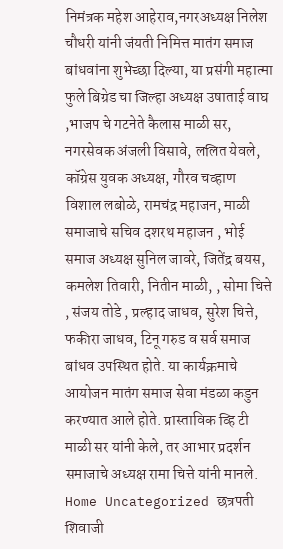निमंत्रक महेश आहेराव,नगरअध्यक्ष निलेश चौधरी यांनी जंयती निमित्त मातंग समाज बांधवांना शुभेच्छा दिल्या, या प्रसंगी महात्मा फुले बिग्रेड चा जिल्हा अध्यक्ष उषाताई वाघ ,भाजप चे गटनेते कैलास माळी सर, नगरसेवक अंजली विसावे, ललित येवले, कॉग्रेस युवक अध्यक्ष, गौरव चव्हाण विशाल लबोळे, रामचंद्र महाजन, माळी समाजाचे सचिव दशरथ महाजन , भोई समाज अध्यक्ष सुनिल जावरे, जितेंद्र बयस, कमलेश तिवारी, नितीन माळी, , सोमा चित्ते , संजय तोडे , प्रल्हाद जाधव, सुरेश चित्ते, फकीरा जाधव, टिनू गरुड व सर्व समाज बांधव उपस्थित होते. या कार्यक्रमाचे आयोजन मातंग समाज सेवा मंडळा कडुन करण्यात आले होते. प्रास्ताविक व्हि टी माळी सर यांनी केले, तर आभार प्रदर्शन समाजाचे अध्यक्ष रामा चित्ते यांनी मानले.
Home Uncategorized छत्रपती शिवाजी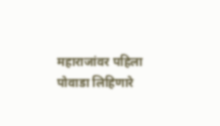महाराजांवर पहिला पोवाडा लिहिणारे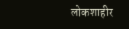लोकशाहीर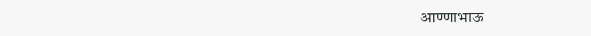आण्णाभाऊ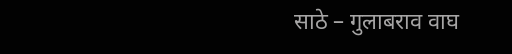साठे – गुलाबराव वाघ